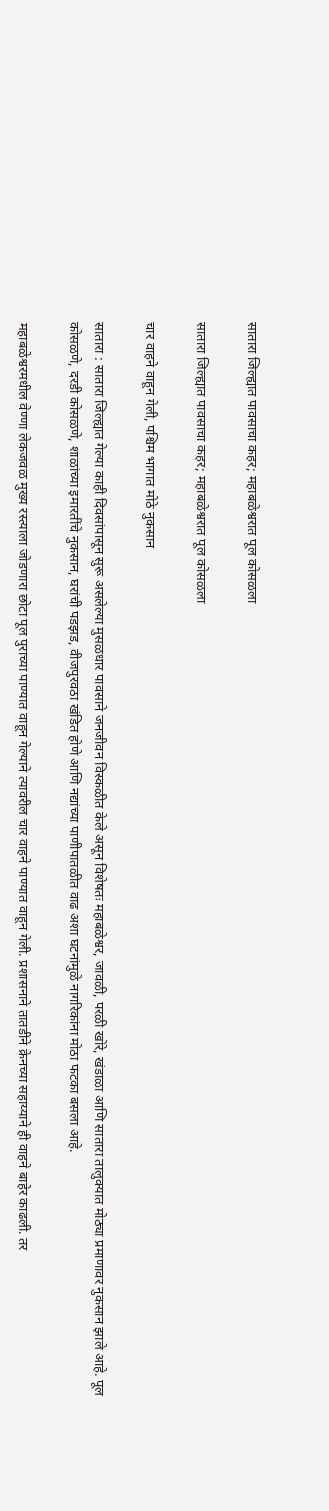सातारा जिल्ह्यात पावसाचा कहर; महाबळेश्वरात पूल कोसळला

सातारा जिल्ह्यात पावसाचा कहर; महाबळेश्वरात पूल कोसळला

चार वाहने वाहून गेली, पश्चिम भागात मोठे नुकसान

सातारा : सातारा जिल्ह्यात गेल्या काही दिवसांपासून सुरू असलेल्या मुसळधार पावसाने जनजीवन विस्कळीत केले असून विशेषतः महाबळेश्वर, जावळी, परळी खोरे, खंडाळा आणि सातारा तालुक्यात मोठ्या प्रमाणावर नुकसान झाले आहे. पूल कोसळणे, दरडी कोसळणे, शाळांच्या इमारतींचे नुकसान, घरांची पडझड, वीजपुरवठा खंडित होणे आणि नद्यांच्या पाणीपातळीत वाढ अशा घटनांमुळे नागरिकांना मोठा फटका बसला आहे.

महाबळेश्वरमधील वेण्णा लेकजवळ मुख्य रस्त्याला जोडणारा छोटा पूल पुराच्या पाण्यात वाहून गेल्याने त्यावरील चार वाहने पाण्यात वाहून गेली. प्रशासनाने तातडीने क्रेनच्या सहाय्याने ही वाहने बाहेर काढली. तर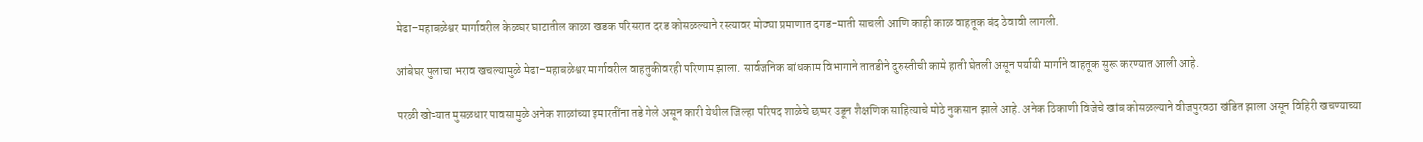मेढा–महाबळेश्वर मार्गावरील केळघर घाटातील काळा खडक परिसरात दरड कोसळल्याने रस्त्यावर मोठ्या प्रमाणात दगड-माती साचली आणि काही काळ वाहतूक बंद ठेवावी लागली.

आंबेघर पुलाचा भराव खचल्यामुळे मेढा–महाबळेश्वर मार्गावरील वाहतुकीवरही परिणाम झाला. सार्वजनिक बांधकाम विभागाने तातडीने दुरुस्तीची कामे हाती घेतली असून पर्यायी मार्गाने वाहतूक सुरू करण्यात आली आहे.

परळी खोऱ्यात मुसळधार पावसामुळे अनेक शाळांच्या इमारतींना तडे गेले असून कारी येथील जिल्हा परिषद शाळेचे छप्पर उडून शैक्षणिक साहित्याचे मोठे नुकसान झाले आहे. अनेक ठिकाणी विजेचे खांब कोसळल्याने वीजपुरवठा खंडित झाला असून विहिरी खचण्याच्या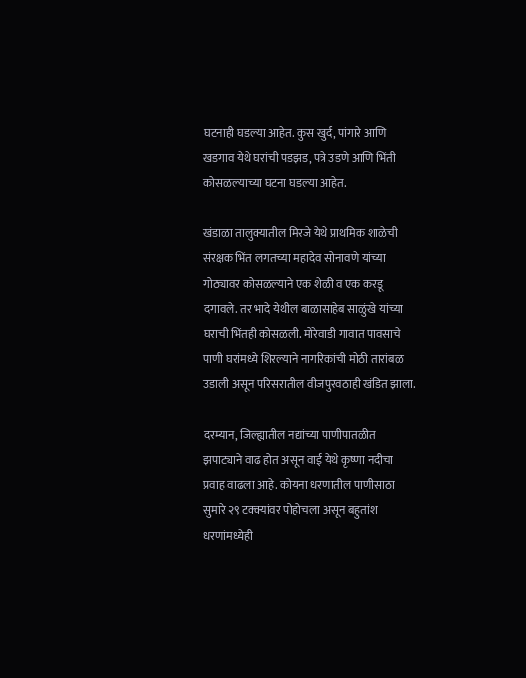घटनाही घडल्या आहेत. कुस खुर्द, पांगारे आणि खडगाव येथे घरांची पडझड, पत्रे उडणे आणि भिंती कोसळल्याच्या घटना घडल्या आहेत.

खंडाळा तालुक्यातील मिरजे येथे प्राथमिक शाळेची संरक्षक भिंत लगतच्या महादेव सोनावणे यांच्या गोठ्यावर कोसळल्याने एक शेळी व एक करडू दगावले. तर भादे येथील बाळासाहेब साळुंखे यांच्या घराची भिंतही कोसळली. मोरेवाडी गावात पावसाचे पाणी घरांमध्ये शिरल्याने नागरिकांची मोठी तारांबळ उडाली असून परिसरातील वीजपुरवठाही खंडित झाला.

दरम्यान, जिल्ह्यातील नद्यांच्या पाणीपातळीत झपाट्याने वाढ होत असून वाई येथे कृष्णा नदीचा प्रवाह वाढला आहे. कोयना धरणातील पाणीसाठा सुमारे २९ टक्क्यांवर पोहोचला असून बहुतांश धरणांमध्येही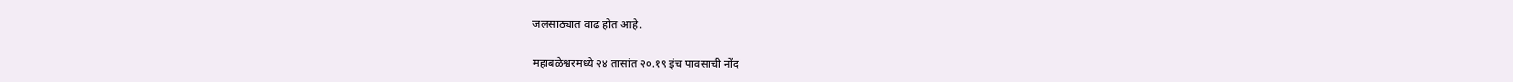जलसाठ्यात वाढ होत आहे.

महाबळेश्वरमध्ये २४ तासांत २०.१९ इंच पावसाची नोंद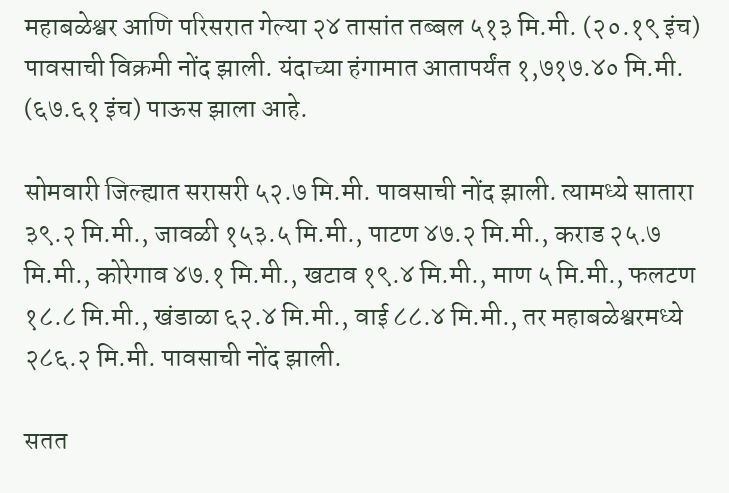महाबळेश्वर आणि परिसरात गेल्या २४ तासांत तब्बल ५१३ मि.मी. (२०.१९ इंच) पावसाची विक्रमी नोंद झाली. यंदाच्या हंगामात आतापर्यंत १,७१७.४० मि.मी. (६७.६१ इंच) पाऊस झाला आहे.

सोमवारी जिल्ह्यात सरासरी ५२.७ मि.मी. पावसाची नोंद झाली. त्यामध्ये सातारा ३९.२ मि.मी., जावळी १५३.५ मि.मी., पाटण ४७.२ मि.मी., कराड २५.७ मि.मी., कोरेगाव ४७.१ मि.मी., खटाव १९.४ मि.मी., माण ५ मि.मी., फलटण १८.८ मि.मी., खंडाळा ६२.४ मि.मी., वाई ८८.४ मि.मी., तर महाबळेश्वरमध्ये २८६.२ मि.मी. पावसाची नोंद झाली.

सतत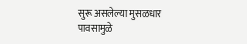सुरू असलेल्या मुसळधार पावसामुळे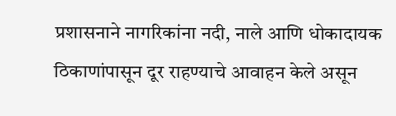प्रशासनाने नागरिकांना नदी, नाले आणि धोकादायक ठिकाणांपासून दूर राहण्याचे आवाहन केले असून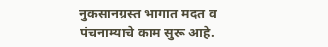नुकसानग्रस्त भागात मदत व पंचनाम्याचे काम सुरू आहे.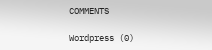COMMENTS

Wordpress (0)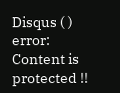Disqus ( )
error: Content is protected !!